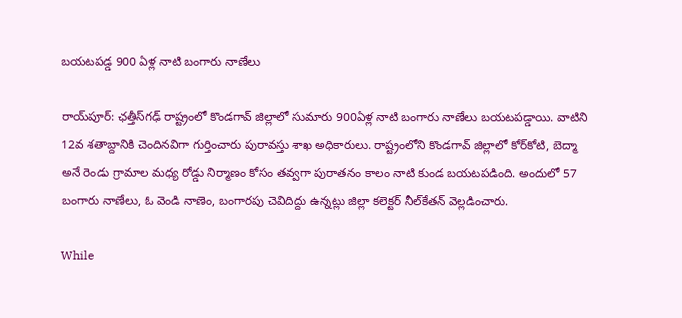బయటపడ్డ 900 ఏళ్ల నాటి బంగారు నాణేలు

రాయ్‌పూర్‌: ఛత్తీస్‌గఢ్‌ రాష్ట్రంలో కొండగావ్ జిల్లాలో సుమారు 900ఏళ్ల నాటి బంగారు నాణేలు బయటపడ్డాయి. వాటిని 12వ శతాబ్దానికి చెందినవిగా గుర్తించారు పురావస్తు శాఖ అధికారులు. రాష్ట్రంలోని కొండగావ్‌ జిల్లాలో కోర్‌కోటి, బెద్మా అనే రెండు గ్రామాల మధ్య రోడ్డు నిర్మాణం కోసం తవ్వగా పురాతనం కాలం నాటి కుండ బయటపడింది. అందులో 57 బంగారు నాణేలు, ఓ వెండి నాణెం, బంగారపు చెవిదిద్దు ఉన్నట్లు జిల్లా కలెక్టర్‌ నీల్‌కేతన్‌ వెల్లడించారు.

While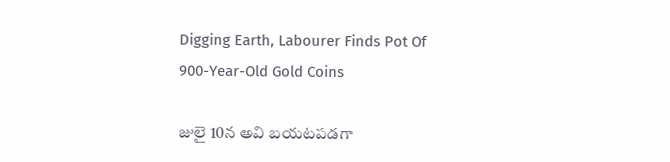Digging Earth, Labourer Finds Pot Of 900-Year-Old Gold Coins

జులై 10న అవి బయటపడగా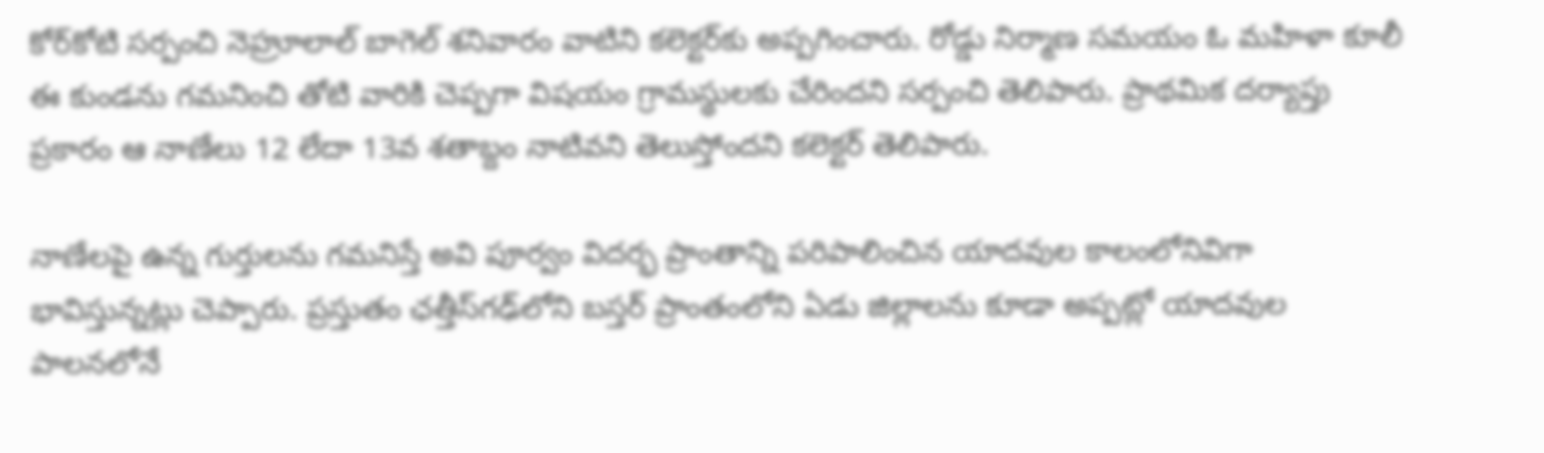కోర్‌కోటి సర్పంచి నెహ్రూలాల్ బాగెల్‌ శనివారం వాటిని కలెక్టర్‌కు అప్పగించారు. రోడ్డు నిర్మాణ సమయం ఓ మహిళా కూలీ ఈ కుండను గమనించి తోటి వారికి చెప్పగా విషయం గ్రామస్థులకు చేరిందని సర్పంచి తెలిపారు. ప్రాథమిక దర్యాప్తు ప్రకారం ఆ నాణేలు 12 లేదా 13వ శతాబ్దం నాటివని తెలుస్తోందని కలెక్టర్‌ తెలిపారు.

నాణేలపై ఉన్న గుర్తులను గమనిస్తే అవి పూర్వం విదర్భ ప్రాంతాన్ని పరిపాలించిన యాదవుల కాలంలోనివిగా భావిస్తున్నట్లు చెప్పారు. ప్రస్తుతం ఛత్తీస్‌గఢ్‌లోని బస్తర్‌ ప్రాంతంలోని ఏడు జిల్లాలను కూడా అప్పట్లో యాదవుల పాలనలోనే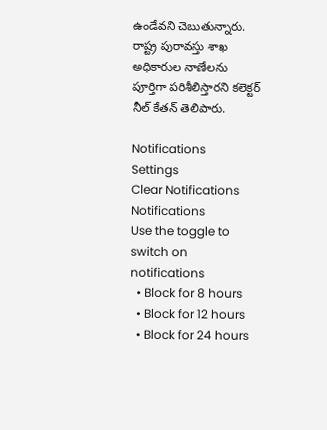ఉండేవని చెబుతున్నారు. రాష్ట్ర పురావస్తు శాఖ అధికారుల నాణేలను పూర్తిగా పరిశీలిస్తారని కలెక్టర్‌ నీల్ కేతన్ తెలిపారు.

Notifications
Settings
Clear Notifications
Notifications
Use the toggle to switch on notifications
  • Block for 8 hours
  • Block for 12 hours
  • Block for 24 hours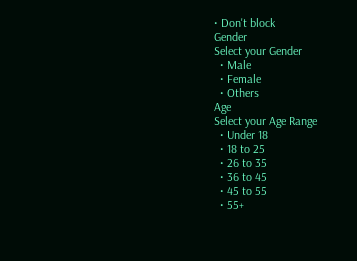• Don't block
Gender
Select your Gender
  • Male
  • Female
  • Others
Age
Select your Age Range
  • Under 18
  • 18 to 25
  • 26 to 35
  • 36 to 45
  • 45 to 55
  • 55+